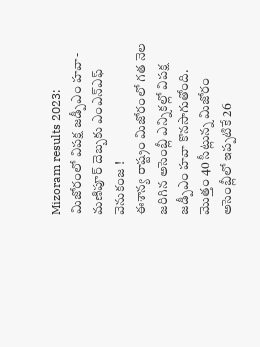Mizoram results 2023: మిజోరంలో విపక్ష జడ్పీఎం హవా-మణిపూర్ దెబ్బకు ఎంఎన్ఎఫ్ వెనుకంజ !
ఈశాన్య రాష్ట్రం మిజోరంలో గత నెల జరిగిన అసెంబ్లీ ఎన్నికల్లో విపక్ష జడ్పీఎం హవా కొనసాగుతోంది. మొత్తం 40 సీట్లున్న మిజోరం అసెంబ్లీలో ఇప్పటికే 26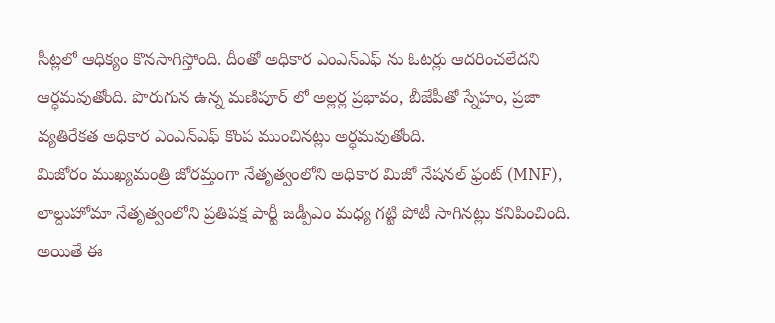సీట్లలో ఆధిక్యం కొనసాగిస్తోంది. దీంతో అధికార ఎంఎన్ఎఫ్ ను ఓటర్లు ఆదరించలేదని ఆర్ధమవుతోంది. పొరుగున ఉన్న మణిపూర్ లో అల్లర్ల ప్రభావం, బీజేపీతో స్నేహం, ప్రజా వ్యతిరేకత అధికార ఎంఎన్ఎఫ్ కొంప ముంచినట్లు అర్ధమవుతోంది.
మిజోరం ముఖ్యమంత్రి జోరమ్తంగా నేతృత్వంలోని అధికార మిజో నేషనల్ ఫ్రంట్ (MNF), లాల్దుహోమా నేతృత్వంలోని ప్రతిపక్ష పార్టీ జడ్పీఎం మధ్య గట్టి పోటీ సాగినట్లు కనిపించింది. అయితే ఈ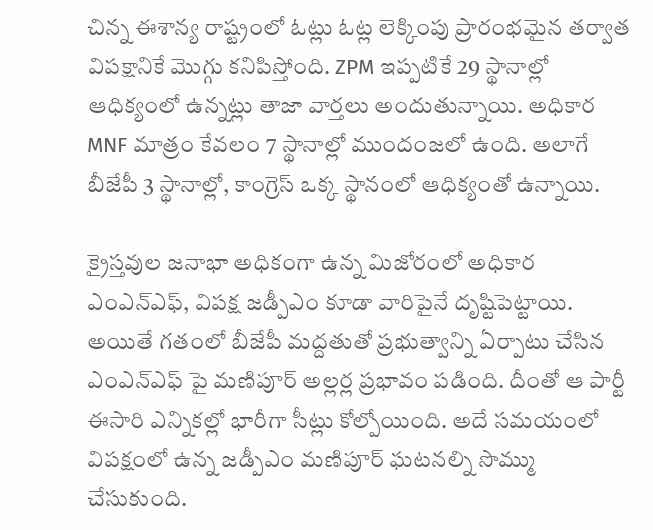చిన్న ఈశాన్య రాష్ట్రంలో ఓట్లు ఓట్ల లెక్కింపు ప్రారంభమైన తర్వాత విపక్షానికే మొగ్గు కనిపిస్తోంది. ZPM ఇప్పటికే 29 స్థానాల్లో ఆధిక్యంలో ఉన్నట్లు తాజా వార్తలు అందుతున్నాయి. అధికార MNF మాత్రం కేవలం 7 స్థానాల్లో ముందంజలో ఉంది. అలాగే బీజేపీ 3 స్థానాల్లో, కాంగ్రెస్ ఒక్క స్థానంలో ఆధిక్యంతో ఉన్నాయి.

క్రైస్తవుల జనాభా అధికంగా ఉన్న మిజోరంలో అధికార ఎంఎన్ఎఫ్, విపక్ష జడ్పీఎం కూడా వారిపైనే దృష్టిపెట్టాయి. అయితే గతంలో బీజేపీ మద్దతుతో ప్రభుత్వాన్ని ఏర్పాటు చేసిన ఎంఎన్ఎఫ్ పై మణిపూర్ అల్లర్ల ప్రభావం పడింది. దీంతో ఆ పార్టీ ఈసారి ఎన్నికల్లో భారీగా సీట్లు కోల్పోయింది. అదే సమయంలో విపక్షంలో ఉన్న జడ్పీఎం మణిపూర్ ఘటనల్ని సొమ్ము చేసుకుంది.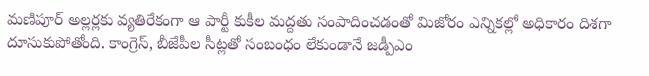మణిపూర్ అల్లర్లకు వ్యతిరేకంగా ఆ పార్టీ కుకీల మద్దతు సంపాదించడంతో మిజోరం ఎన్నికల్లో అధికారం దిశగా దూసుకుపోతోంది. కాంగ్రెస్, బీజేపీల సీట్లతో సంబంధం లేకుండానే జడ్పీఎం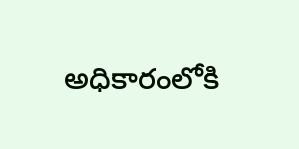అధికారంలోకి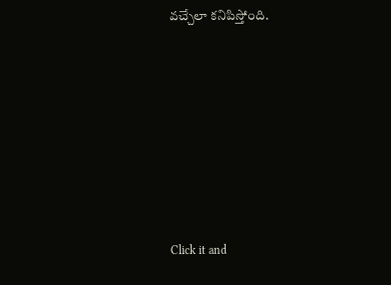వచ్చేలా కనిపిస్తోంది.












Click it and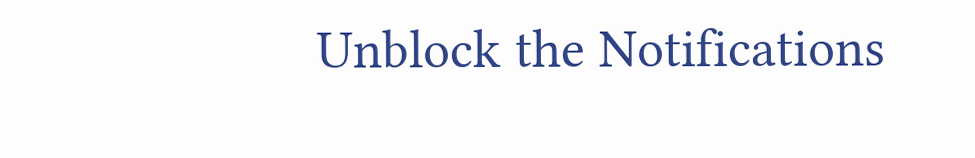Unblock the Notifications